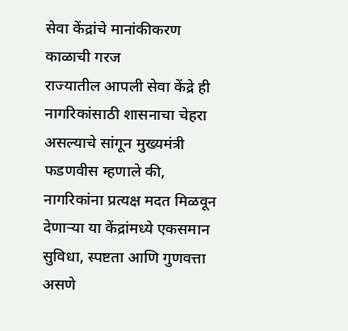सेवा केंद्रांचे मानांकीकरण काळाची गरज
राज्यातील आपली सेवा केंद्रे ही नागरिकांसाठी शासनाचा चेहरा असल्याचे सांगून मुख्यमंत्री फडणवीस म्हणाले की, नागरिकांना प्रत्यक्ष मदत मिळवून देणाऱ्या या केंद्रांमध्ये एकसमान सुविधा, स्पष्टता आणि गुणवत्ता असणे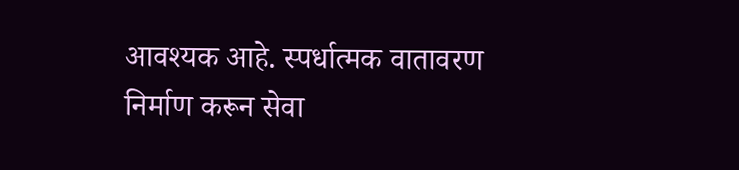आवश्यक आहे. स्पर्धात्मक वातावरण निर्माण करून सेवा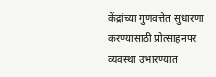केंद्रांच्या गुणवत्तेत सुधारणा करण्यासाठी प्रोत्साहनपर व्यवस्था उभारण्यात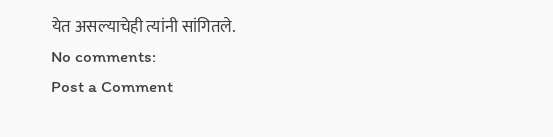येत असल्याचेही त्यांनी सांगितले.
No comments:
Post a Comment